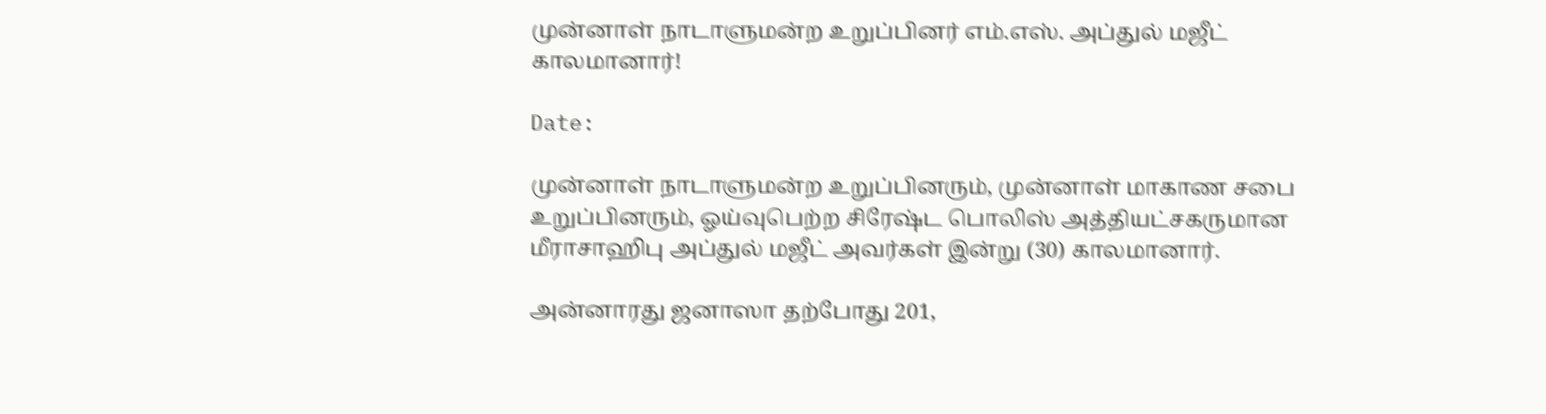முன்னாள் நாடாளுமன்ற உறுப்பினர் எம்.எஸ். அப்துல் மஜீட் காலமானார்!

Date:

முன்னாள் நாடாளுமன்ற உறுப்பினரும், முன்னாள் மாகாண சபை உறுப்பினரும், ஓய்வுபெற்ற சிரேஷ்ட பொலிஸ் அத்தியட்சகருமான மீராசாஹிபு அப்துல் மஜீட் அவர்கள் இன்று (30) காலமானார்.

அன்னாரது ஜனாஸா தற்போது 201,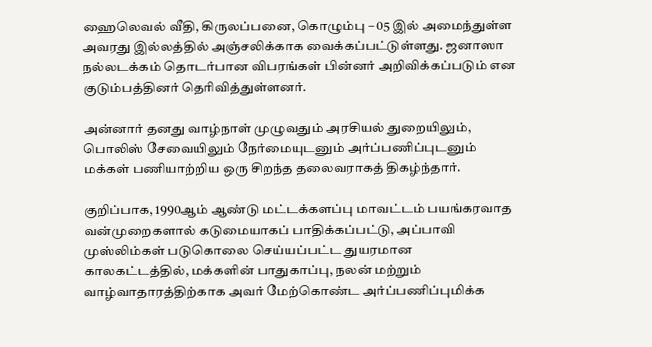ஹைலெவல் வீதி, கிருலப்பனை, கொழும்பு – 05 இல் அமைந்துள்ள அவரது இல்லத்தில் அஞ்சலிக்காக வைக்கப்பட்டுள்ளது. ஜனாஸா நல்லடக்கம் தொடர்பான விபரங்கள் பின்னர் அறிவிக்கப்படும் என குடும்பத்தினர் தெரிவித்துள்ளனர்.

அன்னார் தனது வாழ்நாள் முழுவதும் அரசியல் துறையிலும், பொலிஸ் சேவையிலும் நேர்மையுடனும் அர்ப்பணிப்புடனும் மக்கள் பணியாற்றிய ஒரு சிறந்த தலைவராகத் திகழ்ந்தார்.

குறிப்பாக, 1990ஆம் ஆண்டு மட்டக்களப்பு மாவட்டம் பயங்கரவாத வன்முறைகளால் கடுமையாகப் பாதிக்கப்பட்டு, அப்பாவி முஸ்லிம்கள் படுகொலை செய்யப்பட்ட துயரமான காலகட்டத்தில், மக்களின் பாதுகாப்பு, நலன் மற்றும் வாழ்வாதாரத்திற்காக அவர் மேற்கொண்ட அர்ப்பணிப்புமிக்க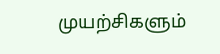முயற்சிகளும்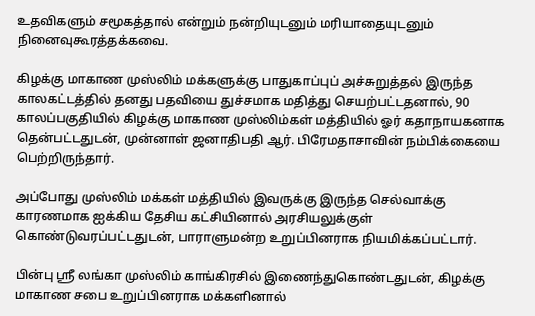உதவிகளும் சமூகத்தால் என்றும் நன்றியுடனும் மரியாதையுடனும் நினைவுகூரத்தக்கவை.

கிழக்கு மாகாண முஸ்லிம் மக்களுக்கு பாதுகாப்புப் அச்சுறுத்தல் இருந்த காலகட்டத்தில் தனது பதவியை துச்சமாக மதித்து செயற்பட்டதனால், 90 காலப்பகுதியில் கிழக்கு மாகாண முஸ்லிம்கள் மத்தியில் ஓர் கதாநாயகனாக தென்பட்டதுடன், முன்னாள் ஜனாதிபதி ஆர். பிரேமதாசாவின் நம்பிக்கையை பெற்றிருந்தார்.

அப்போது முஸ்லிம் மக்கள் மத்தியில் இவருக்கு இருந்த செல்வாக்கு காரணமாக ஐக்கிய தேசிய கட்சியினால் அரசியலுக்குள் கொண்டுவரப்பட்டதுடன், பாராளுமன்ற உறுப்பினராக நியமிக்கப்பட்டார்.

பின்பு ஸ்ரீ லங்கா முஸ்லிம் காங்கிரசில் இணைந்துகொண்டதுடன், கிழக்கு மாகாண சபை உறுப்பினராக மக்களினால்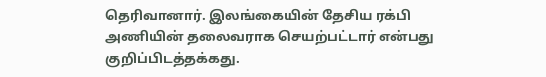தெரிவானார். இலங்கையின் தேசிய ரக்பி அணியின் தலைவராக செயற்பட்டார் என்பது குறிப்பிடத்தக்கது.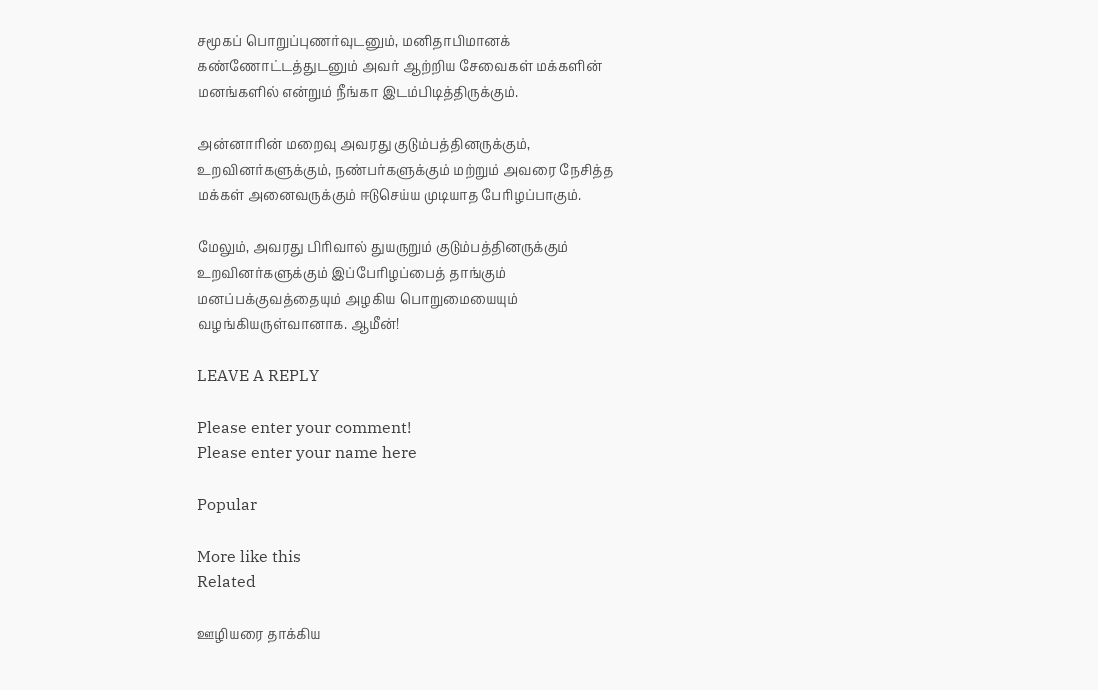சமூகப் பொறுப்புணர்வுடனும், மனிதாபிமானக் கண்ணோட்டத்துடனும் அவர் ஆற்றிய சேவைகள் மக்களின் மனங்களில் என்றும் நீங்கா இடம்பிடித்திருக்கும்.

அன்னாரின் மறைவு அவரது குடும்பத்தினருக்கும், உறவினர்களுக்கும், நண்பர்களுக்கும் மற்றும் அவரை நேசித்த மக்கள் அனைவருக்கும் ஈடுசெய்ய முடியாத பேரிழப்பாகும்.

மேலும், அவரது பிரிவால் துயருறும் குடும்பத்தினருக்கும் உறவினர்களுக்கும் இப்பேரிழப்பைத் தாங்கும் மனப்பக்குவத்தையும் அழகிய பொறுமையையும் வழங்கியருள்வானாக. ஆமீன்!

LEAVE A REPLY

Please enter your comment!
Please enter your name here

Popular

More like this
Related

ஊழியரை தாக்கிய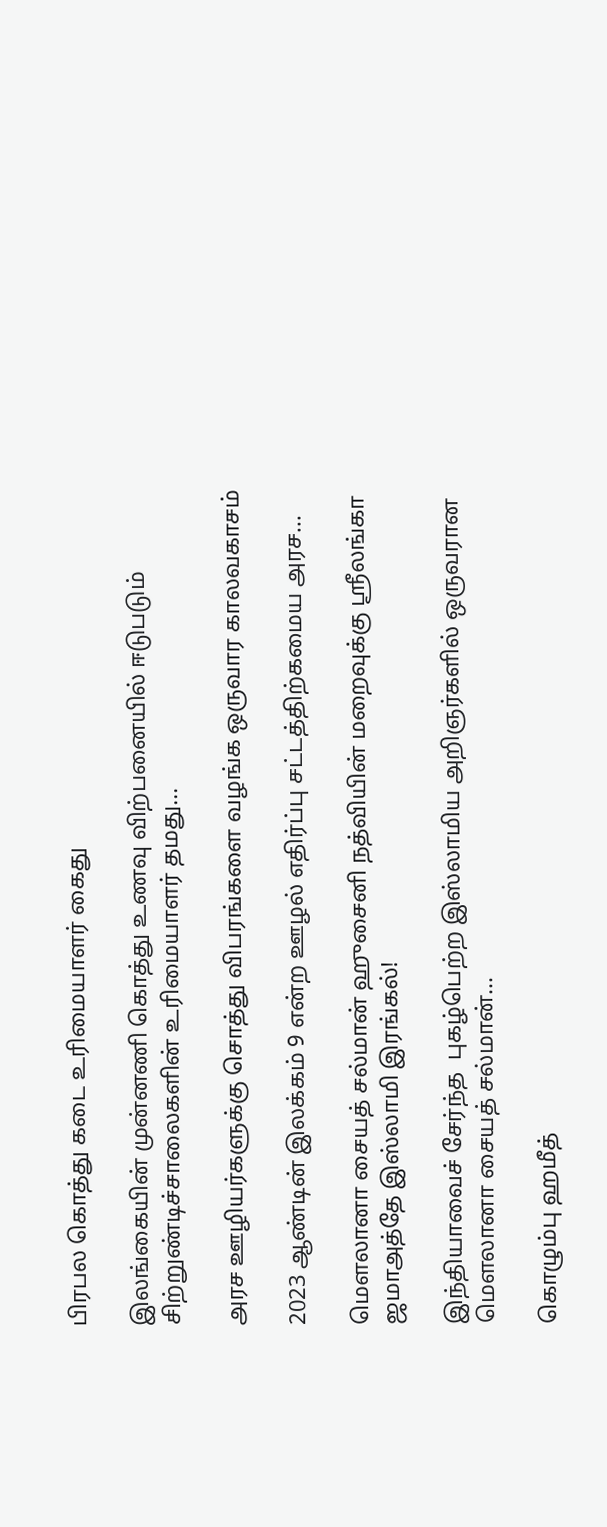பிரபல கொத்து கடை உரிமையாளர் கைது

இலங்கையின் முன்னணி கொத்து உணவு விற்பனையில் ஈடுபடும் சிற்றுண்டிச்சாலைகளின் உரிமையாளர் தமது...

அரச ஊழியர்களுக்கு சொத்து விபரங்களை வழங்க ஒருவார காலவகாசம்

2023 ஆண்டின் இலக்கம் 9 என்ற ஊழல் எதிர்ப்பு சட்டத்திற்கமைய அரச...

மௌலானா சையத் சல்மான் ஹுசைனி நத்வியின் மறைவுக்கு ஸ்ரீலங்கா ஜமாஅத்தே இஸ்லாமி இரங்கல்!

இந்தியாவைச் சேர்ந்த  புகழ்பெற்ற இஸ்லாமிய அறிஞர்களில் ஒருவரான மௌலானா சையத் சல்மான்...

கொழும்பு ஹமீத்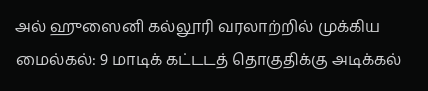அல் ஹுஸைனி கல்லூரி வரலாற்றில் முக்கிய மைல்கல்: 9 மாடிக் கட்டடத் தொகுதிக்கு அடிக்கல்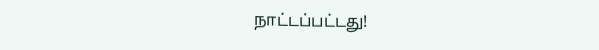நாட்டப்பட்டது!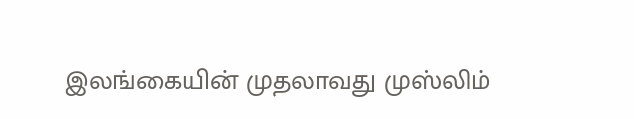இலங்கையின் முதலாவது முஸ்லிம்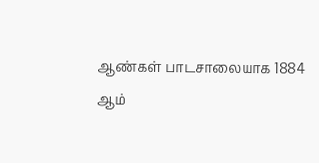ஆண்கள் பாடசாலையாக 1884 ஆம்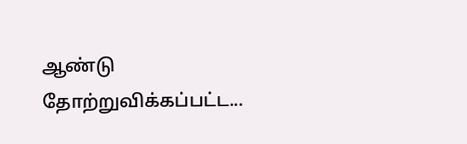ஆண்டு தோற்றுவிக்கப்பட்ட...